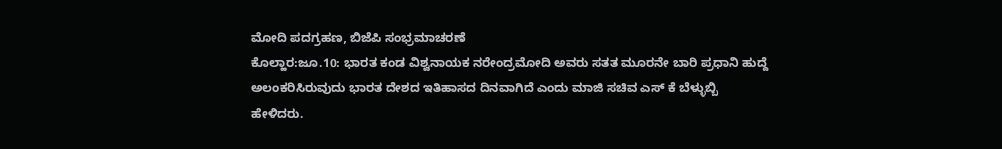ಮೋದಿ ಪದಗ್ರಹಣ, ಬಿಜೆಪಿ ಸಂಭ್ರಮಾಚರಣೆ
ಕೊಲ್ಹಾರ:ಜೂ.10: ಭಾರತ ಕಂಡ ವಿಶ್ವನಾಯಕ ನರೇಂದ್ರಮೋದಿ ಅವರು ಸತತ ಮೂರನೇ ಬಾರಿ ಪ್ರಧಾನಿ ಹುದ್ದೆ ಅಲಂಕರಿಸಿರುವುದು ಭಾರತ ದೇಶದ ಇತಿಹಾಸದ ದಿನವಾಗಿದೆ ಎಂದು ಮಾಜಿ ಸಚಿವ ಎಸ್ ಕೆ ಬೆಳ್ಳುಬ್ಬಿ ಹೇಳಿದರು.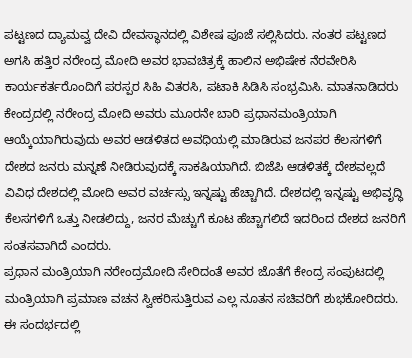ಪಟ್ಟಣದ ದ್ಯಾಮವ್ವ ದೇವಿ ದೇವಸ್ಥಾನದಲ್ಲಿ ವಿಶೇಷ ಪೂಜೆ ಸಲ್ಲಿಸಿದರು. ನಂತರ ಪಟ್ಟಣದ ಅಗಸಿ ಹತ್ತಿರ ನರೇಂದ್ರ ಮೋದಿ ಅವರ ಭಾವಚಿತ್ರಕ್ಕೆ ಹಾಲಿನ ಅಭಿಷೇಕ ನೆರವೇರಿಸಿ ಕಾರ್ಯಕರ್ತರೊಂದಿಗೆ ಪರಸ್ಪರ ಸಿಹಿ ವಿತರಸಿ, ಪಟಾಕಿ ಸಿಡಿಸಿ ಸಂಭ್ರಮಿಸಿ. ಮಾತನಾಡಿದರು ಕೇಂದ್ರದಲ್ಲಿ ನರೇಂದ್ರ ಮೋದಿ ಅವರು ಮೂರನೇ ಬಾರಿ ಪ್ರಧಾನಮಂತ್ರಿಯಾಗಿ ಆಯ್ಕೆಯಾಗಿರುವುದು ಅವರ ಆಡಳಿತದ ಅವಧಿಯಲ್ಲಿ ಮಾಡಿರುವ ಜನಪರ ಕೆಲಸಗಳಿಗೆ ದೇಶದ ಜನರು ಮನ್ನಣೆ ನೀಡಿರುವುದಕ್ಕೆ ಸಾಕಷಿಯಾಗಿದೆ. ಬಿಜೆಪಿ ಆಡಳಿತಕ್ಕೆ ದೇಶವಲ್ಲದೆ ವಿವಿಧ ದೇಶದಲ್ಲಿ ಮೋದಿ ಅವರ ವರ್ಚಸ್ಸು ಇನ್ನಷ್ಟು ಹೆಚ್ಚಾಗಿದೆ. ದೇಶದಲ್ಲಿ ಇನ್ನಷ್ಟು ಅಭಿವೃದ್ಧಿ ಕೆಲಸಗಳಿಗೆ ಒತ್ತು ನೀಡಲಿದ್ದು, ಜನರ ಮೆಚ್ಚುಗೆ ಕೂಟ ಹೆಚ್ಚಾಗಲಿದೆ ಇದರಿಂದ ದೇಶದ ಜನರಿಗೆ ಸಂತಸವಾಗಿದೆ ಎಂದರು.
ಪ್ರಧಾನ ಮಂತ್ರಿಯಾಗಿ ನರೇಂದ್ರಮೋದಿ ಸೇರಿದಂತೆ ಅವರ ಜೊತೆಗೆ ಕೇಂದ್ರ ಸಂಪುಟದಲ್ಲಿ ಮಂತ್ರಿಯಾಗಿ ಪ್ರಮಾಣ ವಚನ ಸ್ವೀಕರಿಸುತ್ತಿರುವ ಎಲ್ಲ ನೂತನ ಸಚಿವರಿಗೆ ಶುಭಕೋರಿದರು.
ಈ ಸಂದರ್ಭದಲ್ಲಿ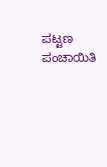ಪಟ್ಟಣ ಪಂಚಾಯಿತಿ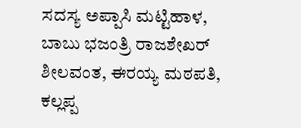ಸದಸ್ಯ ಅಪ್ಪಾಸಿ ಮಟ್ಟಿಹಾಳ, ಬಾಬು ಭಜಂತ್ರಿ ರಾಜಶೇಖರ್ ಶೀಲವಂತ, ಈರಯ್ಯ ಮಠಪತಿ, ಕಲ್ಲಪ್ಪ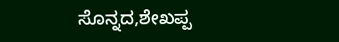ಸೊನ್ನದ,ಶೇಖಪ್ಪ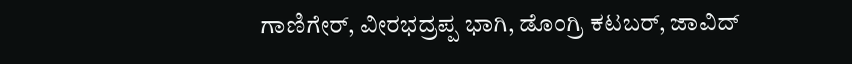ಗಾಣಿಗೇರ್, ವೀರಭದ್ರಪ್ಪ ಭಾಗಿ, ಡೊಂಗ್ರಿ ಕಟಬರ್, ಜಾವಿದ್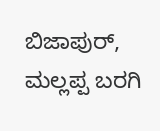ಬಿಜಾಪುರ್, ಮಲ್ಲಪ್ಪ ಬರಗಿ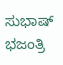ಸುಭಾಷ್ ಭಜಂತ್ರಿ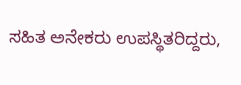ಸಹಿತ ಅನೇಕರು ಉಪಸ್ಥಿತರಿದ್ದರು,